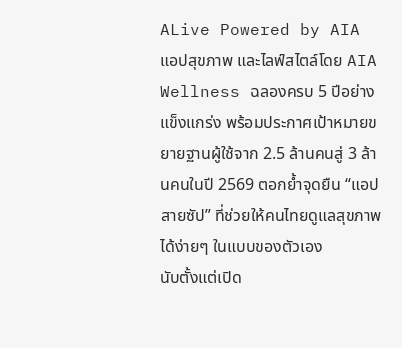ALive Powered by AIA แอปสุขภาพ และไลฟ์สไตล์โดย AIA Wellness ฉลองครบ 5 ปีอย่างแข็งแกร่ง พร้อมประกาศเป้าหมายขยายฐานผู้ใช้จาก 2.5 ล้านคนสู่ 3 ล้านคนในปี 2569 ตอกย้ำจุดยืน “แอปสายซัป” ที่ช่วยให้คนไทยดูแลสุขภาพได้ง่ายๆ ในแบบของตัวเอง
นับตั้งแต่เปิด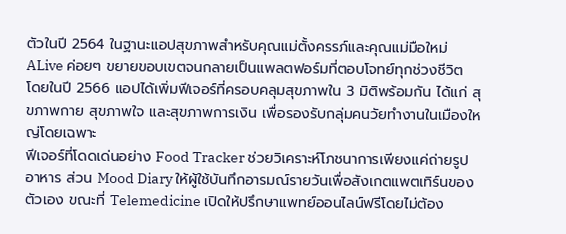ตัวในปี 2564 ในฐานะแอปสุขภาพสำหรับคุณแม่ตั้งครรภ์และคุณแม่มือใหม่ ALive ค่อยๆ ขยายขอบเขตจนกลายเป็นแพลตฟอร์มที่ตอบโจทย์ทุกช่วงชีวิต โดยในปี 2566 แอปได้เพิ่มฟีเจอร์ที่ครอบคลุมสุขภาพใน 3 มิติพร้อมกัน ได้แก่ สุขภาพกาย สุขภาพใจ และสุขภาพการเงิน เพื่อรองรับกลุ่มคนวัยทำงานในเมืองใหญ่โดยเฉพาะ
ฟีเจอร์ที่โดดเด่นอย่าง Food Tracker ช่วยวิเคราะห์โภชนาการเพียงแค่ถ่ายรูปอาหาร ส่วน Mood Diary ให้ผู้ใช้บันทึกอารมณ์รายวันเพื่อสังเกตแพตเทิร์นของตัวเอง ขณะที่ Telemedicine เปิดให้ปรึกษาแพทย์ออนไลน์ฟรีโดยไม่ต้อง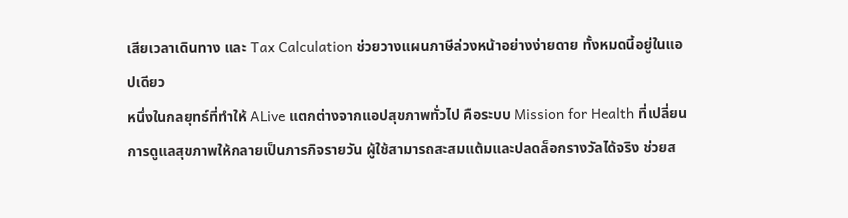เสียเวลาเดินทาง และ Tax Calculation ช่วยวางแผนภาษีล่วงหน้าอย่างง่ายดาย ทั้งหมดนี้อยู่ในแอปเดียว
หนึ่งในกลยุทธ์ที่ทำให้ ALive แตกต่างจากแอปสุขภาพทั่วไป คือระบบ Mission for Health ที่เปลี่ยนการดูแลสุขภาพให้กลายเป็นภารกิจรายวัน ผู้ใช้สามารถสะสมแต้มและปลดล็อกรางวัลได้จริง ช่วยส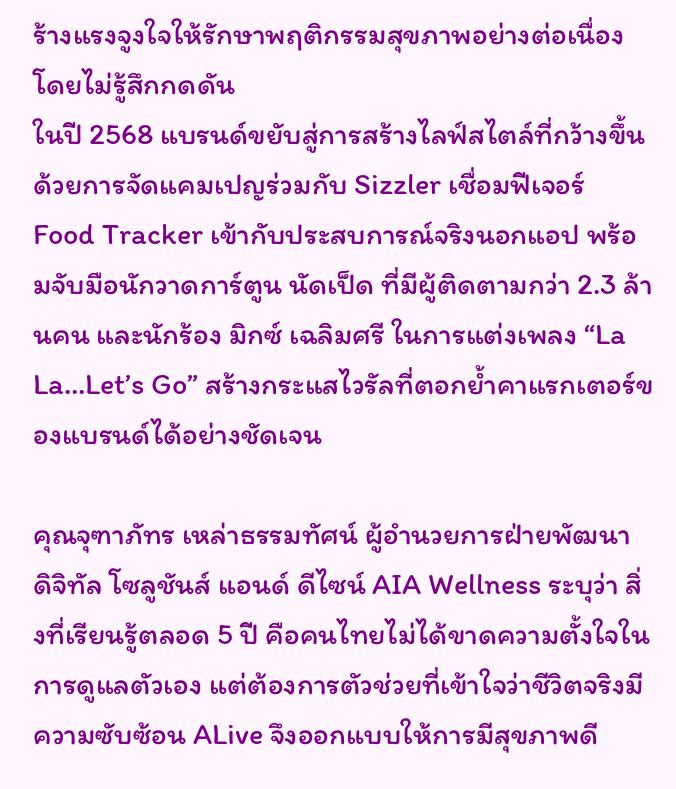ร้างแรงจูงใจให้รักษาพฤติกรรมสุขภาพอย่างต่อเนื่อง โดยไม่รู้สึกกดดัน
ในปี 2568 แบรนด์ขยับสู่การสร้างไลฟ์สไตล์ที่กว้างขึ้น ด้วยการจัดแคมเปญร่วมกับ Sizzler เชื่อมฟีเจอร์ Food Tracker เข้ากับประสบการณ์จริงนอกแอป พร้อมจับมือนักวาดการ์ตูน นัดเป็ด ที่มีผู้ติดตามกว่า 2.3 ล้านคน และนักร้อง มิกซ์ เฉลิมศรี ในการแต่งเพลง “La La…Let’s Go” สร้างกระแสไวรัลที่ตอกย้ำคาแรกเตอร์ของแบรนด์ได้อย่างชัดเจน

คุณจุฑาภัทร เหล่าธรรมทัศน์ ผู้อำนวยการฝ่ายพัฒนา ดิจิทัล โซลูชันส์ แอนด์ ดีไซน์ AIA Wellness ระบุว่า สิ่งที่เรียนรู้ตลอด 5 ปี คือคนไทยไม่ได้ขาดความตั้งใจในการดูแลตัวเอง แต่ต้องการตัวช่วยที่เข้าใจว่าชีวิตจริงมีความซับซ้อน ALive จึงออกแบบให้การมีสุขภาพดี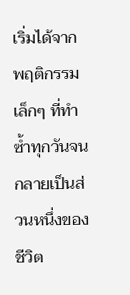เริ่มได้จากพฤติกรรมเล็กๆ ที่ทำซ้ำทุกวันจนกลายเป็นส่วนหนึ่งของชีวิต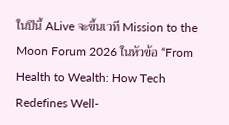ในปีนี้ ALive จะขึ้นเวที Mission to the Moon Forum 2026 ในหัวข้อ “From Health to Wealth: How Tech Redefines Well-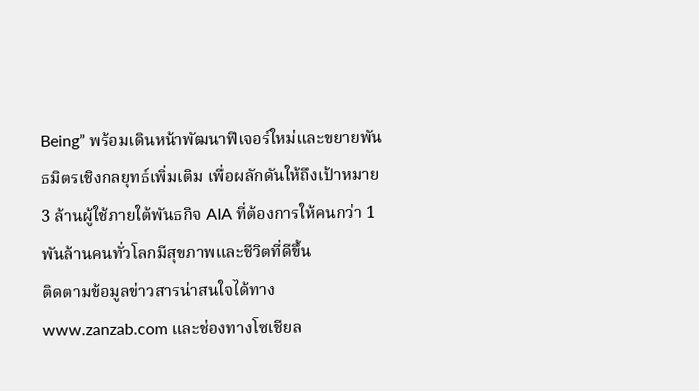Being” พร้อมเดินหน้าพัฒนาฟีเจอร์ใหม่และขยายพันธมิตรเชิงกลยุทธ์เพิ่มเติม เพื่อผลักดันให้ถึงเป้าหมาย 3 ล้านผู้ใช้ภายใต้พันธกิจ AIA ที่ต้องการให้คนกว่า 1 พันล้านคนทั่วโลกมีสุขภาพและชีวิตที่ดีขึ้น
ติดตามข้อมูลข่าวสารน่าสนใจได้ทาง www.zanzab.com และช่องทางโซเชียล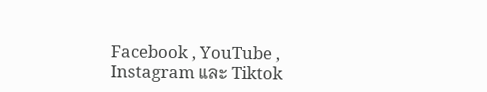Facebook , YouTube , Instagram และ Tiktok